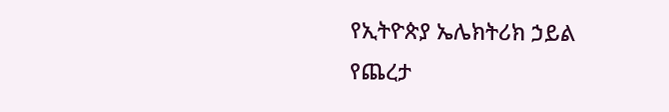የኢትዮጵያ ኤሌክትሪክ ኃይል
የጨረታ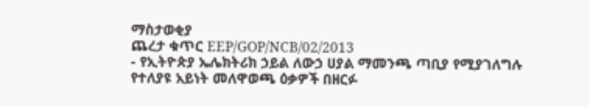ማስታወቂያ
ጨረታ ቁጥር EEP/GOP/NCB/02/2013
- የኢትዮጵያ ኤሌክትሪክ ኃይል ለውኃ ሀያል ማመንጫ ጣቢያ የሚያገለግሉ የተለያዩ አይነት መለዋወጫ ዕቃዎች በዘርፉ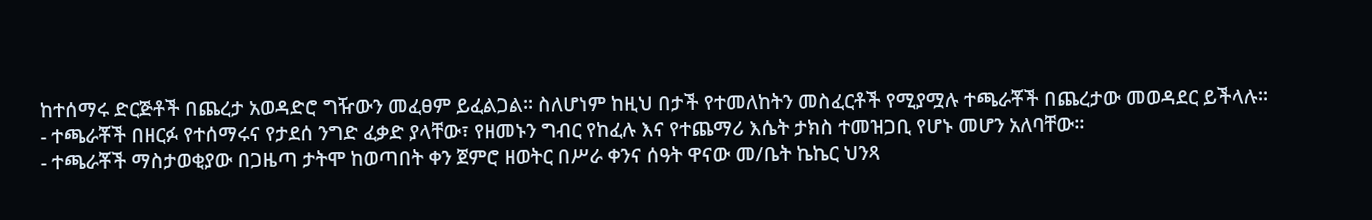ከተሰማሩ ድርጅቶች በጨረታ አወዳድሮ ግዥውን መፈፀም ይፈልጋል፡፡ ስለሆነም ከዚህ በታች የተመለከትን መስፈርቶች የሚያሟሉ ተጫራቾች በጨረታው መወዳደር ይችላሉ።
- ተጫራቾች በዘርፉ የተሰማሩና የታደሰ ንግድ ፈቃድ ያላቸው፣ የዘመኑን ግብር የከፈሉ እና የተጨማሪ እሴት ታክስ ተመዝጋቢ የሆኑ መሆን አለባቸው።
- ተጫራቾች ማስታወቂያው በጋዜጣ ታትሞ ከወጣበት ቀን ጀምሮ ዘወትር በሥራ ቀንና ሰዓት ዋናው መ/ቤት ኬኬር ህንጻ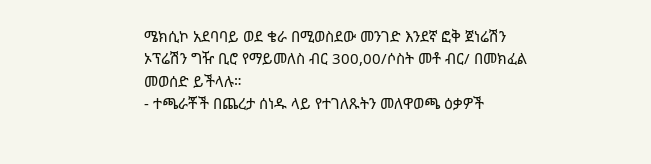ሜክሲኮ አደባባይ ወደ ቄራ በሚወስደው መንገድ እንደኛ ፎቅ ጀነሬሽን ኦፕሬሽን ግዥ ቢሮ የማይመለስ ብር 300,00/ሶስት መቶ ብር/ በመክፈል መወሰድ ይችላሉ።
- ተጫራቾች በጨረታ ሰነዱ ላይ የተገለጹትን መለዋወጫ ዕቃዎች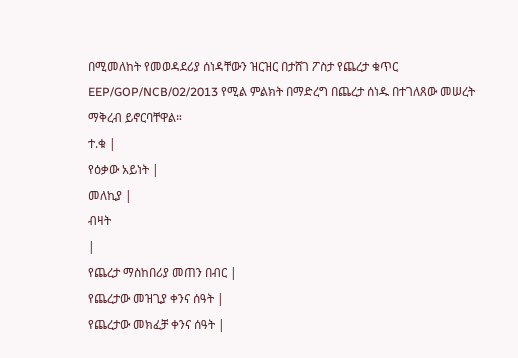በሚመለከት የመወዳደሪያ ሰነዳቸውን ዝርዝር በታሸገ ፖስታ የጨረታ ቁጥር EEP/GOP/NCB/02/2013 የሚል ምልክት በማድረግ በጨረታ ሰነዱ በተገለጸው መሠረት ማቅረብ ይኖርባቸዋል።
ተ.ቁ |
የዕቃው አይነት |
መለኪያ |
ብዛት
|
የጨረታ ማስከበሪያ መጠን በብር |
የጨረታው መዝጊያ ቀንና ሰዓት |
የጨረታው መክፈቻ ቀንና ሰዓት |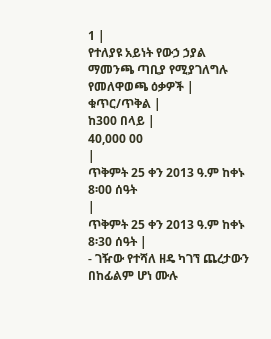1 |
የተለያዩ አይነት የውኃ ኃያል ማመንጫ ጣቢያ የሚያገለግሉ የመለዋወጫ ዕቃዎች |
ቁጥር/ጥቅል |
ከ300 በላይ |
40,000 00
|
ጥቅምት 25 ቀን 2013 ዓ.ም ከቀኑ 8፡00 ሰዓት
|
ጥቅምት 25 ቀን 2013 ዓ.ም ከቀኑ 8፡30 ሰዓት |
- ገዥው የተሻለ ዘዴ ካገኘ ጨረታውን በከፊልም ሆነ ሙሉ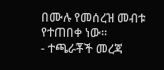በሙሉ የመሰረዝ መብቱ የተጠበቀ ነው።
- ተጫራቾች መረጃ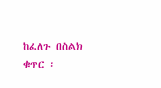ከፈለጉ በስልክ ቁጥር ፡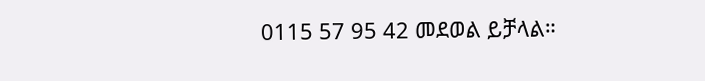0115 57 95 42 መደወል ይቻላል።